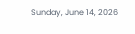Sunday, June 14, 2026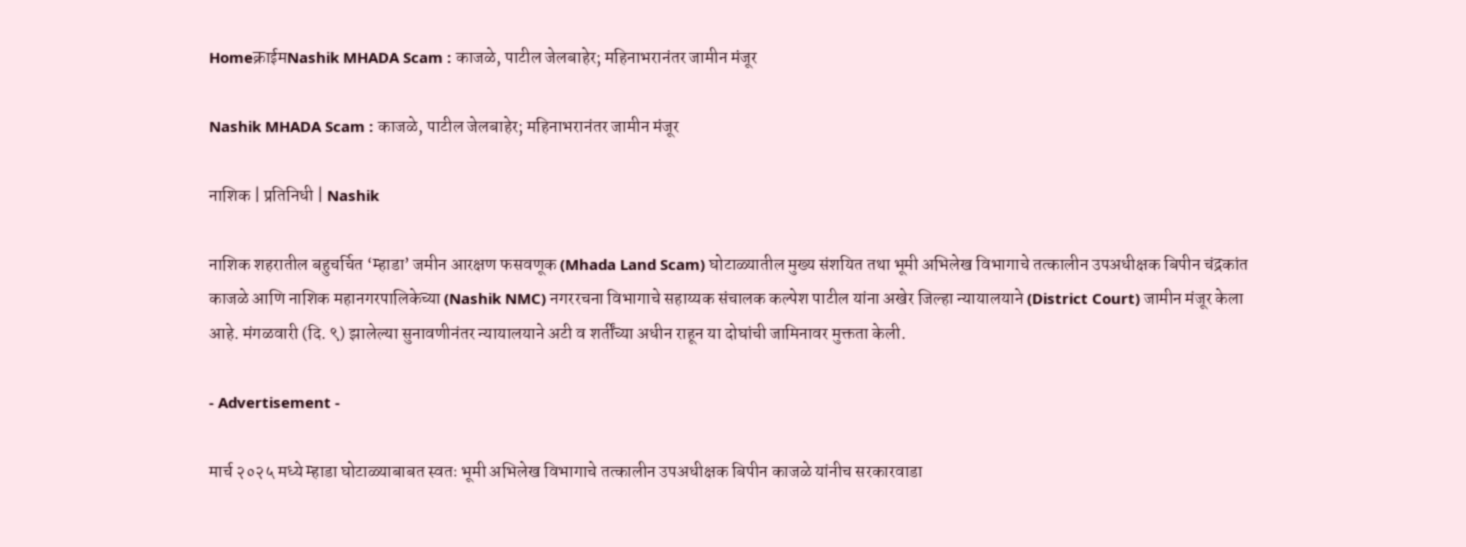Homeक्राईमNashik MHADA Scam : काजळे, पाटील जेलबाहेर; महिनाभरानंतर जामीन मंजूर

Nashik MHADA Scam : काजळे, पाटील जेलबाहेर; महिनाभरानंतर जामीन मंजूर

नाशिक | प्रतिनिधी | Nashik

नाशिक शहरातील बहुचर्चित ‘म्हाडा’ जमीन आरक्षण फसवणूक (Mhada Land Scam) घोटाळ्यातील मुख्य संशयित तथा भूमी अभिलेख विभागाचे तत्कालीन उपअधीक्षक बिपीन चंद्रकांत काजळे आणि नाशिक महानगरपालिकेच्या (Nashik NMC) नगररचना विभागाचे सहाय्यक संचालक कल्पेश पाटील यांना अखेर जिल्हा न्यायालयाने (District Court) जामीन मंजूर केला आहे. मंगळवारी (दि. ९) झालेल्या सुनावणीनंतर न्यायालयाने अटी व शर्तींच्या अधीन राहून या दोघांची जामिनावर मुक्तता केली.

- Advertisement -

मार्च २०२५ मध्ये म्हाडा घोटाळ्याबाबत स्वतः भूमी अभिलेख विभागाचे तत्कालीन उपअधीक्षक बिपीन काजळे यांनीच सरकारवाडा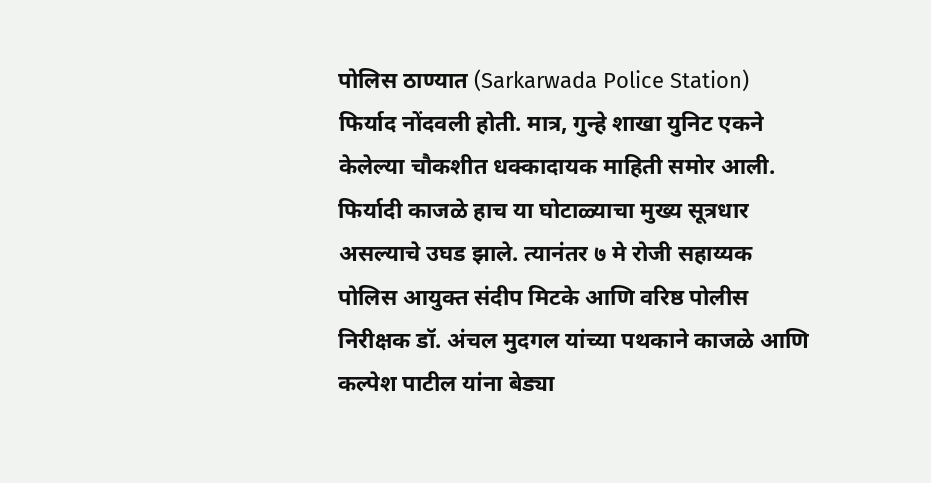पोलिस ठाण्यात (Sarkarwada Police Station) फिर्याद नोंदवली होती. मात्र, गुन्हे शाखा युनिट एकने केलेल्या चौकशीत धक्कादायक माहिती समोर आली. फिर्यादी काजळे हाच या घोटाळ्याचा मुख्य सूत्रधार असल्याचे उघड झाले. त्यानंतर ७ मे रोजी सहाय्यक पोलिस आयुक्त संदीप मिटके आणि वरिष्ठ पोलीस निरीक्षक डॉ. अंचल मुदगल यांच्या पथकाने काजळे आणि कल्पेश पाटील यांना बेड्या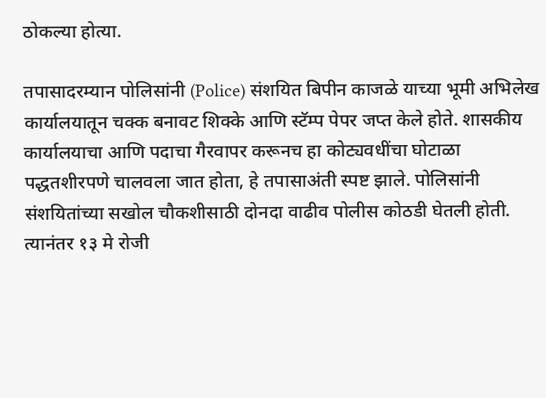ठोकल्या होत्या.

तपासादरम्यान पोलिसांनी (Police) संशयित बिपीन काजळे याच्या भूमी अभिलेख कार्यालयातून चक्क बनावट शिक्के आणि स्टॅम्प पेपर जप्त केले होते. शासकीय कार्यालयाचा आणि पदाचा गैरवापर करूनच हा कोट्यवधींचा घोटाळा पद्धतशीरपणे चालवला जात होता, हे तपासाअंती स्पष्ट झाले. पोलिसांनी संशयितांच्या सखोल चौकशीसाठी दोनदा वाढीव पोलीस कोठडी घेतली होती. त्यानंतर १३ मे रोजी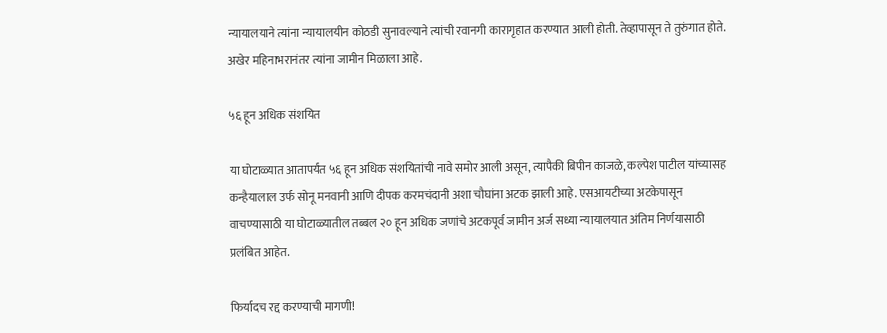न्यायालयाने त्यांना न्यायालयीन कोठडी सुनावल्याने त्यांची रवानगी कारागृहात करण्यात आली होती. तेव्हापासून ते तुरुंगात होते. अखेर महिनाभरानंतर त्यांना जामीन मिळाला आहे.

५६ हून अधिक संशयित

या घोटाळ्यात आतापर्यंत ५६ हून अधिक संशयितांची नावे समोर आली असून, त्यापैकी बिपीन काजळे, कल्पेश पाटील यांच्यासह कन्हैयालाल उर्फ सोनू मनवानी आणि दीपक करमचंदानी अशा चौघांना अटक झाली आहे. एसआयटीच्या अटकेपासून वाचण्यासाठी या घोटाळ्यातील तब्बल २० हून अधिक जणांचे अटकपूर्व जामीन अर्ज सध्या न्यायालयात अंतिम निर्णयासाठी प्रलंबित आहेत.

फिर्यादच रद्द करण्याची मागणी!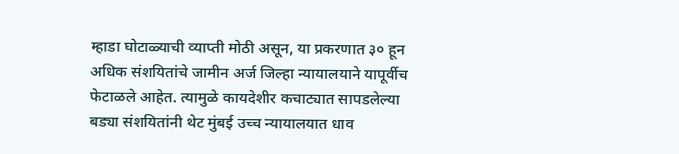म्हाडा घोटाळ्याची व्याप्ती मोठी असून, या प्रकरणात ३० हून अधिक संशयितांचे जामीन अर्ज जिल्हा न्यायालयाने यापूर्वीच फेटाळले आहेत. त्यामुळे कायदेशीर कचाट्यात सापडलेल्या बड्या संशयितांनी थेट मुंबई उच्च न्यायालयात धाव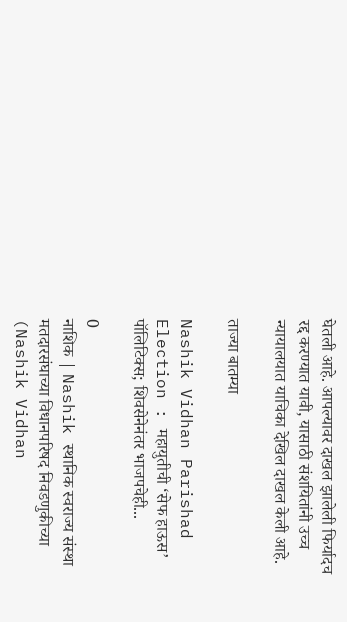घेतली आहे. आपल्यावर दाखल झालेली फिर्यादच रद्द करण्यात यावी, यासाठी संशयितांनी उच्च न्यायालयात याचिका देखिल दाखल केली आहे.

ताज्या बातम्या

Nashik Vidhan Parishad Election : महायुतीची ‘सेफ हाऊस’ पॉलिटिक्स; शिवसेनेनंतर भाजपचेही...

0
नाशिक | Nashik स्थानिक स्वराज्य संस्था मतदारसंघाच्या विधानपरिषद निवडणुकीच्या (Nashik Vidhan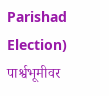Parishad Election) पार्श्वभूमीवर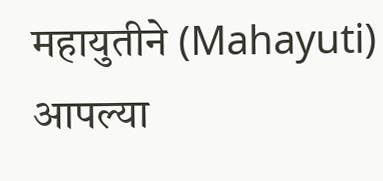महायुतीने (Mahayuti) आपल्या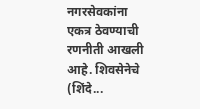नगरसेवकांना एकत्र ठेवण्याची रणनीती आखली आहे. शिवसेनेचे (शिंदे...